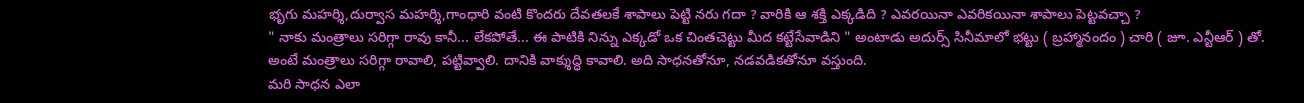భృగు మహర్శి,దుర్వాస మహర్శి,గాంధారి వంటి కొందరు దేవతలకే శాపాలు పెట్టి నరు గదా ? వారికి ఆ శక్తి ఎక్కడిది ? ఎవరయినా ఎవరికయినా శాపాలు పెట్టవచ్చా ?
" నాకు మంత్రాలు సరిగ్గా రావు కానీ... లేకపోతే... ఈ పాటికి నిన్ను ఎక్కడో ఒక చింతచెట్టు మీద కట్టేసేవాడిని " అంటాడు అదుర్స్ సినీమాలో భట్టు ( బ్రహ్మానందం ) చారి ( జూ. ఎన్టీఆర్ ) తో.
అంటే మంత్రాలు సరిగ్గా రావాలి, పట్టివ్వాలి. దానికి వాక్శుద్ధి కావాలి. అది సాధనతోనూ, నడవడికతోనూ వస్తుంది.
మరి సాధన ఎలా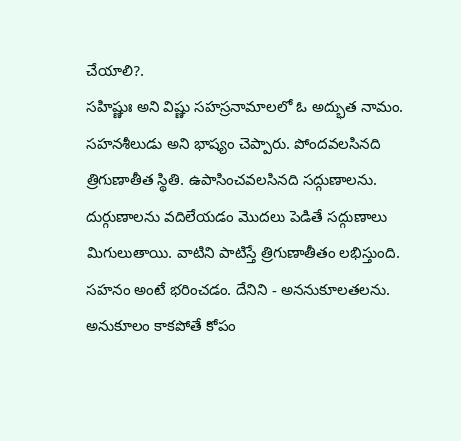చేయాలి?.
సహిష్ణుః అని విష్ణు సహస్రనామాలలో ఓ అద్భుత నామం. సహనశీలుడు అని భాష్యం చెప్పారు. పోందవలసినది త్రిగుణాతీత స్థితి. ఉపాసించవలసినది సద్గుణాలను. దుర్గుణాలను వదిలేయడం మొదలు పెడితే సద్గుణాలు మిగులుతాయి. వాటిని పాటిస్తే త్రిగుణాతీతం లభిస్తుంది. సహనం అంటే భరించడం. దేనిని - అననుకూలతలను. అనుకూలం కాకపోతే కోపం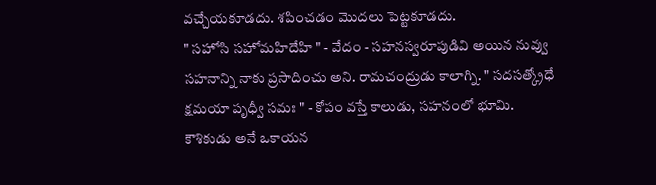వచ్చేయకూడదు. శపించడం మొదలు పెట్టకూడదు.
" సహోసి సహోమహిదేహి " - వేదం - సహనస్వరూపుడివి అయిన నువ్వు సహనాన్ని నాకు ప్రసాదించు అని. రామచంద్రుడు కాలాగ్ని. " సదసత్క్రోధే క్షమయా పృధ్వీ సమః " - కోపం వస్తే కాలుడు, సహనంలో భూమి.
కౌశికుడు అనే ఒకాయన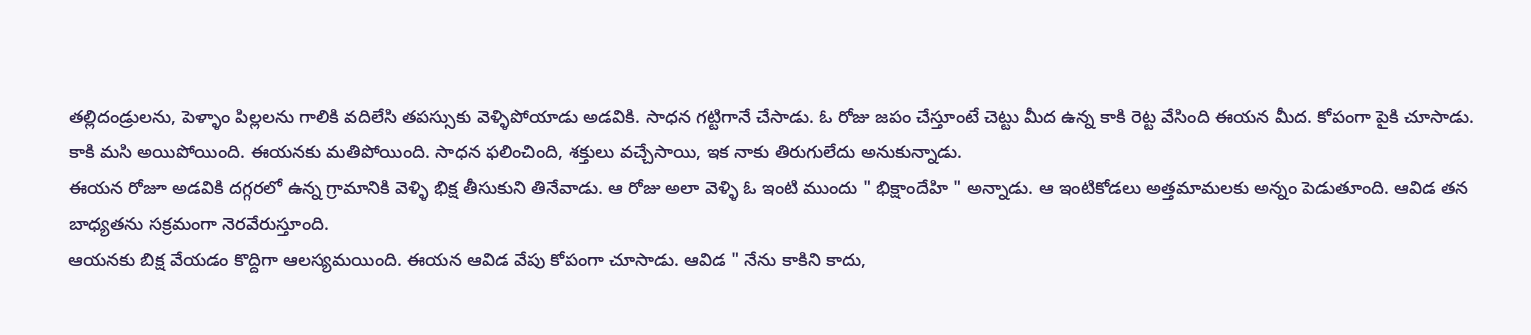తల్లిదండ్రులను, పెళ్ళాం పిల్లలను గాలికి వదిలేసి తపస్సుకు వెళ్ళిపోయాడు అడవికి. సాధన గట్టిగానే చేసాడు. ఓ రోజు జపం చేస్తూంటే చెట్టు మీద ఉన్న కాకి రెట్ట వేసింది ఈయన మీద. కోపంగా పైకి చూసాడు. కాకి మసి అయిపోయింది. ఈయనకు మతిపోయింది. సాధన ఫలించింది, శక్తులు వచ్చేసాయి, ఇక నాకు తిరుగులేదు అనుకున్నాడు.
ఈయన రోజూ అడవికి దగ్గరలో ఉన్న గ్రామానికి వెళ్ళి భిక్ష తీసుకుని తినేవాడు. ఆ రోజు అలా వెళ్ళి ఓ ఇంటి ముందు " భిక్షాందేహి " అన్నాడు. ఆ ఇంటికోడలు అత్తమామలకు అన్నం పెడుతూంది. ఆవిడ తన బాధ్యతను సక్రమంగా నెరవేరుస్తూంది.
ఆయనకు బిక్ష వేయడం కొద్దిగా ఆలస్యమయింది. ఈయన ఆవిడ వేపు కోపంగా చూసాడు. ఆవిడ " నేను కాకిని కాదు,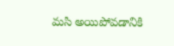మసి అయిపోవడానికి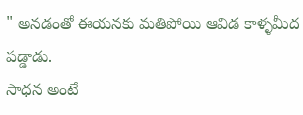" అనడంతో ఈయనకు మతిపోయి ఆవిడ కాళ్ళమీద పడ్డాడు.
సాధన అంటే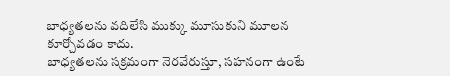బాధ్యతలను వదిలేసి ముక్కు మూసుకుని మూలన కూర్చోవడం కాదు.
బాధ్యతలను సక్రమంగా నెరవేరుస్తూ, సహనంగా ఉంటే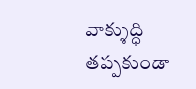వాక్శుద్ధి తప్పకుండా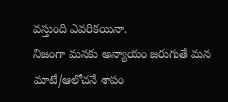వస్తుంది ఎవరికయినా.
నిజంగా మనకు అన్యాయం జరుగుతే మన మాటే/ఆలోచనే శాపం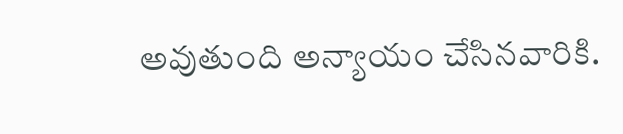అవుతుంది అన్యాయం చేసినవారికి.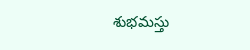శుభమస్తు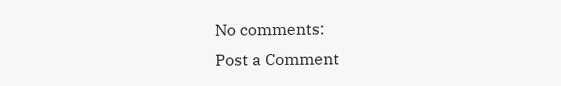No comments:
Post a Comment